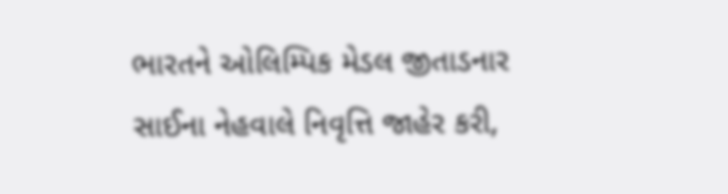ભારતને ઓલિમ્પિક મેડલ જીતાડનાર સાઈના નેહવાલે નિવૃત્તિ જાહેર કરી,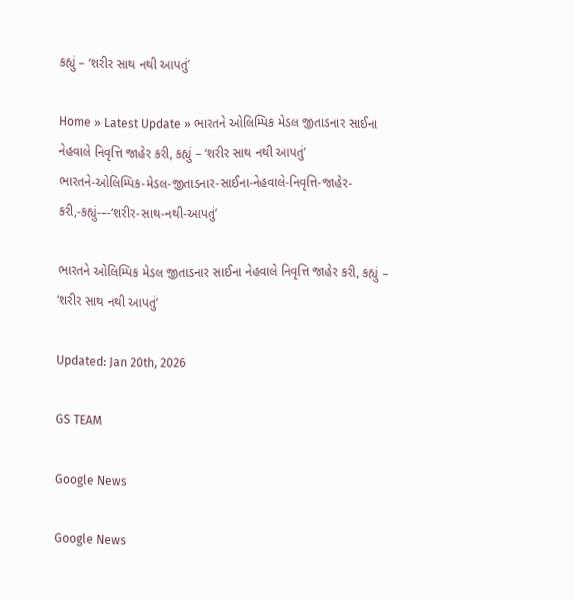કહ્યું – ‘શરીર સાથ નથી આપતું’

Home » Latest Update » ભારતને ઓલિમ્પિક મેડલ જીતાડનાર સાઈના નેહવાલે નિવૃત્તિ જાહેર કરી, કહ્યું – ‘શરીર સાથ નથી આપતું’
ભારતને-ઓલિમ્પિક-મેડલ-જીતાડનાર-સાઈના-નેહવાલે-નિવૃત્તિ-જાહેર-કરી,-કહ્યું-–-‘શરીર-સાથ-નથી-આપતું’

ભારતને ઓલિમ્પિક મેડલ જીતાડનાર સાઈના નેહવાલે નિવૃત્તિ જાહેર કરી, કહ્યું – ‘શરીર સાથ નથી આપતું’

Updated: Jan 20th, 2026

GS TEAM

Google News

Google News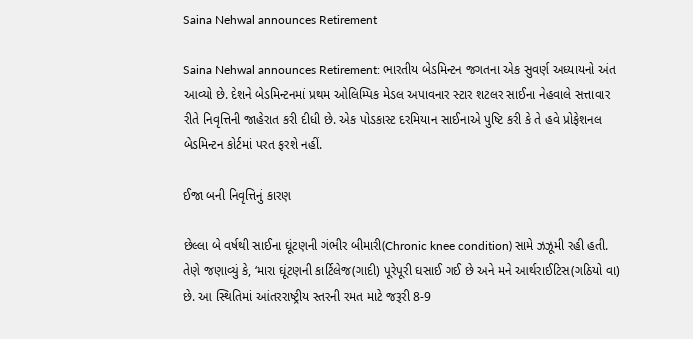Saina Nehwal announces Retirement

Saina Nehwal announces Retirement: ભારતીય બેડમિન્ટન જગતના એક સુવર્ણ અધ્યાયનો અંત આવ્યો છે. દેશને બેડમિન્ટનમાં પ્રથમ ઓલિમ્પિક મેડલ અપાવનાર સ્ટાર શટલર સાઈના નેહવાલે સત્તાવાર રીતે નિવૃત્તિની જાહેરાત કરી દીધી છે. એક પોડકાસ્ટ દરમિયાન સાઈનાએ પુષ્ટિ કરી કે તે હવે પ્રોફેશનલ બેડમિન્ટન કોર્ટમાં પરત ફરશે નહીં.

ઈજા બની નિવૃત્તિનું કારણ

છેલ્લા બે વર્ષથી સાઈના ઘૂંટણની ગંભીર બીમારી(Chronic knee condition) સામે ઝઝૂમી રહી હતી. તેણે જણાવ્યું કે, ‘મારા ઘૂંટણની કાર્ટિલેજ(ગાદી) પૂરેપૂરી ઘસાઈ ગઈ છે અને મને આર્થરાઈટિસ(ગઠિયો વા) છે. આ સ્થિતિમાં આંતરરાષ્ટ્રીય સ્તરની રમત માટે જરૂરી 8-9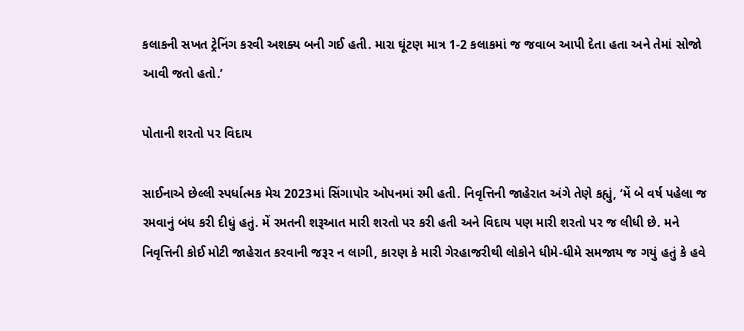કલાકની સખત ટ્રેનિંગ કરવી અશક્ય બની ગઈ હતી. મારા ઘૂંટણ માત્ર 1-2 કલાકમાં જ જવાબ આપી દેતા હતા અને તેમાં સોજો આવી જતો હતો.’

પોતાની શરતો પર વિદાય

સાઈનાએ છેલ્લી સ્પર્ધાત્મક મેચ 2023માં સિંગાપોર ઓપનમાં રમી હતી. નિવૃત્તિની જાહેરાત અંગે તેણે કહ્યું, ‘મેં બે વર્ષ પહેલા જ રમવાનું બંધ કરી દીધું હતું. મેં રમતની શરૂઆત મારી શરતો પર કરી હતી અને વિદાય પણ મારી શરતો પર જ લીધી છે. મને નિવૃત્તિની કોઈ મોટી જાહેરાત કરવાની જરૂર ન લાગી, કારણ કે મારી ગેરહાજરીથી લોકોને ધીમે-ધીમે સમજાય જ ગયું હતું કે હવે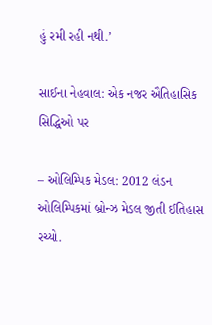હું રમી રહી નથી.’

સાઈના નેહવાલ: એક નજર ઐતિહાસિક સિદ્ધિઓ પર

– ઓલિમ્પિક મેડલ: 2012 લંડન ઓલિમ્પિકમાં બ્રોન્ઝ મેડલ જીતી ઈતિહાસ રચ્યો.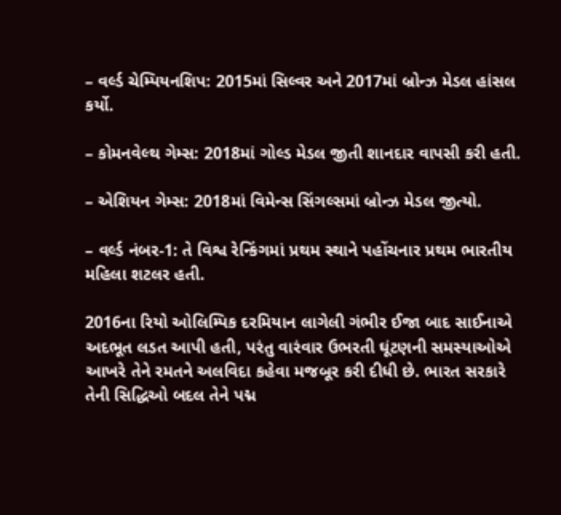– વર્લ્ડ ચેમ્પિયનશિપ: 2015માં સિલ્વર અને 2017માં બ્રોન્ઝ મેડલ હાંસલ કર્યો.

– કોમનવેલ્થ ગેમ્સ: 2018માં ગોલ્ડ મેડલ જીતી શાનદાર વાપસી કરી હતી.

– એશિયન ગેમ્સ: 2018માં વિમેન્સ સિંગલ્સમાં બ્રોન્ઝ મેડલ જીત્યો.

– વર્લ્ડ નંબર-1: તે વિશ્વ રેન્કિંગમાં પ્રથમ સ્થાને પહોંચનાર પ્રથમ ભારતીય મહિલા શટલર હતી.

2016ના રિયો ઓલિમ્પિક દરમિયાન લાગેલી ગંભીર ઈજા બાદ સાઈનાએ અદભૂત લડત આપી હતી, પરંતુ વારંવાર ઉભરતી ઘૂંટણની સમસ્યાઓએ આખરે તેને રમતને અલવિદા કહેવા મજબૂર કરી દીધી છે. ભારત સરકારે તેની સિદ્ધિઓ બદલ તેને પદ્મ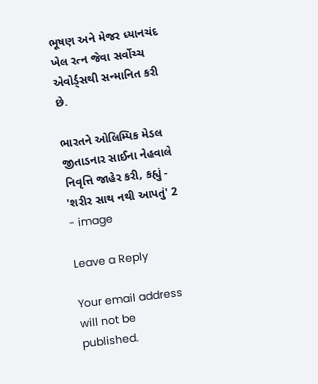ભૂષણ અને મેજર ધ્યાનચંદ ખેલ રત્ન જેવા સર્વોચ્ચ એવોર્ડ્સથી સન્માનિત કરી છે.

ભારતને ઓલિમ્પિક મેડલ જીતાડનાર સાઈના નેહવાલે નિવૃત્તિ જાહેર કરી, કહ્યું - 'શરીર સાથ નથી આપતું' 2 - image

Leave a Reply

Your email address will not be published.